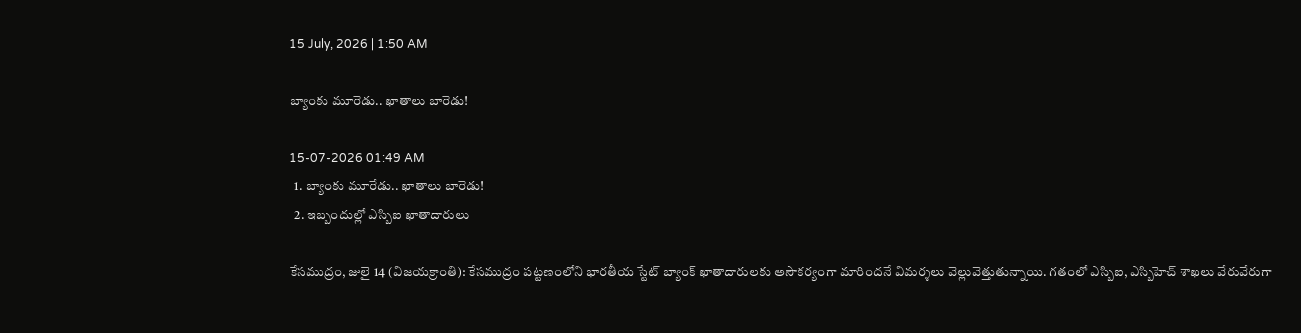15 July, 2026 | 1:50 AM

బ్యాంకు మూరెడు.. ఖాతాలు బారెడు!

15-07-2026 01:49 AM
  1. బ్యాంకు మూరేడు.. ఖాతాలు బారెడు!
  2. ఇబ్బందుల్లో ఎస్బిఐ ఖాతాదారులు

కేసముద్రం, జులై 14 (విజయక్రాంతి): కేసముద్రం పట్టణంలోని భారతీయ స్టేట్ బ్యాంక్ ఖాతాదారులకు అసౌకర్యంగా మారిందనే విమర్శలు వెల్లువెత్తుతున్నాయి. గతంలో ఎస్బిఐ, ఎస్బిహెచ్ శాఖలు వేరువేరుగా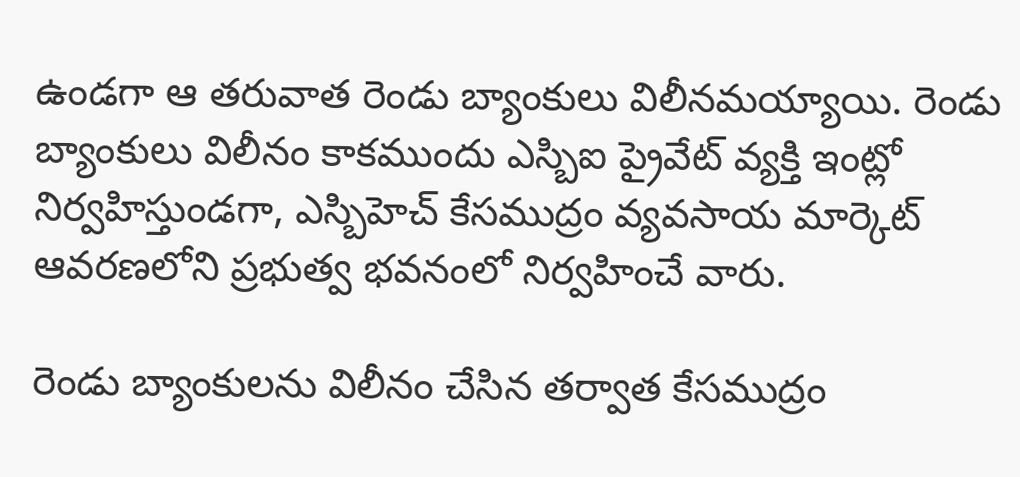ఉండగా ఆ తరువాత రెండు బ్యాంకులు విలీనమయ్యాయి. రెండు బ్యాంకులు విలీనం కాకముందు ఎస్బిఐ ప్రైవేట్ వ్యక్తి ఇంట్లో నిర్వహిస్తుండగా, ఎస్బిహెచ్ కేసముద్రం వ్యవసాయ మార్కెట్ ఆవరణలోని ప్రభుత్వ భవనంలో నిర్వహించే వారు.

రెండు బ్యాంకులను విలీనం చేసిన తర్వాత కేసముద్రం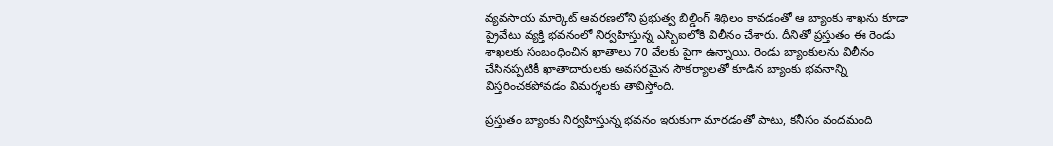వ్యవసాయ మార్కెట్ ఆవరణలోని ప్రభుత్వ బిల్డింగ్ శిథిలం కావడంతో ఆ బ్యాంకు శాఖను కూడా ప్రైవేటు వ్యక్తి భవనంలో నిర్వహిస్తున్న ఎస్బిఐలోకి విలీనం చేశారు. దీనితో ప్రస్తుతం ఈ రెండు శాఖలకు సంబంధించిన ఖాతాలు 70 వేలకు పైగా ఉన్నాయి. రెండు బ్యాంకులను విలీనం చేసినప్పటికీ ఖాతాదారులకు అవసరమైన సౌకర్యాలతో కూడిన బ్యాంకు భవనాన్ని విస్తరించకపోవడం విమర్శలకు తావిస్తోంది.

ప్రస్తుతం బ్యాంకు నిర్వహిస్తున్న భవనం ఇరుకుగా మారడంతో పాటు, కనీసం వందమంది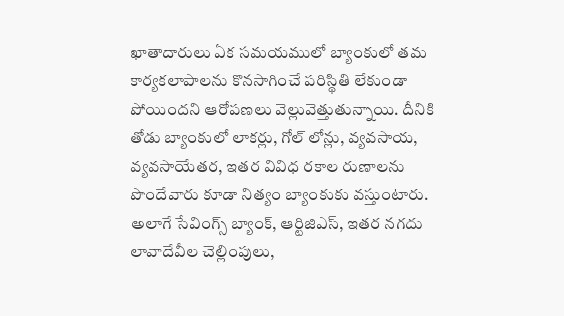ఖాతాదారులు ఏక సమయములో బ్యాంకులో తమ కార్యకలాపాలను కొనసాగించే పరిస్థితి లేకుండా పోయిందని ఆరోపణలు వెల్లువెత్తుతున్నాయి. దీనికి తోడు బ్యాంకులో లాకర్లు, గోల్ లోన్లు, వ్యవసాయ, వ్యవసాయేతర, ఇతర వివిధ రకాల రుణాలను పొందేవారు కూడా నిత్యం బ్యాంకుకు వస్తుంటారు. అలాగే సేవింగ్స్ బ్యాంక్, ఆర్టిజిఎస్, ఇతర నగదు లావాదేవీల చెల్లింపులు,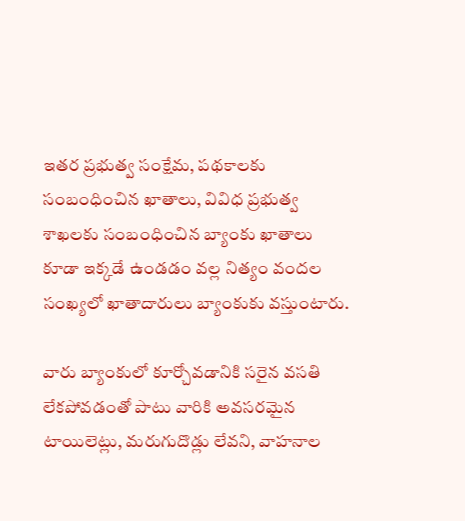ఇతర ప్రభుత్వ సంక్షేమ, పథకాలకు సంబంధించిన ఖాతాలు, వివిధ ప్రభుత్వ శాఖలకు సంబంధించిన బ్యాంకు ఖాతాలు కూడా ఇక్కడే ఉండడం వల్ల నిత్యం వందల సంఖ్యలో ఖాతాదారులు బ్యాంకుకు వస్తుంటారు.

వారు బ్యాంకులో కూర్చోవడానికి సరైన వసతి లేకపోవడంతో పాటు వారికి అవసరమైన టాయిలెట్లు, మరుగుదొడ్లు లేవని, వాహనాల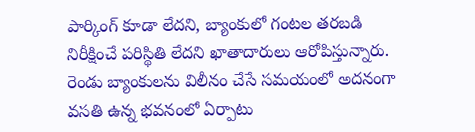పార్కింగ్ కూడా లేదని, బ్యాంకులో గంటల తరబడి నిరీక్షించే పరిస్థితి లేదని ఖాతాదారులు ఆరోపిస్తున్నారు. రెండు బ్యాంకులను విలీనం చేసే సమయంలో అదనంగా వసతి ఉన్న భవనంలో ఏర్పాటు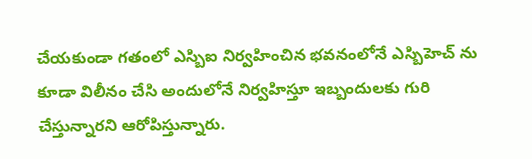చేయకుండా గతంలో ఎస్బిఐ నిర్వహించిన భవనంలోనే ఎస్బిహెచ్ ను కూడా విలీనం చేసి అందులోనే నిర్వహిస్తూ ఇబ్బందులకు గురి చేస్తున్నారని ఆరోపిస్తున్నారు.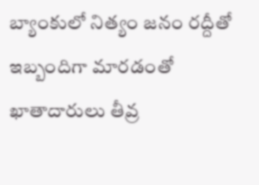బ్యాంకులో నిత్యం జనం రద్దీతో ఇబ్బందిగా మారడంతో ఖాతాదారులు తీవ్ర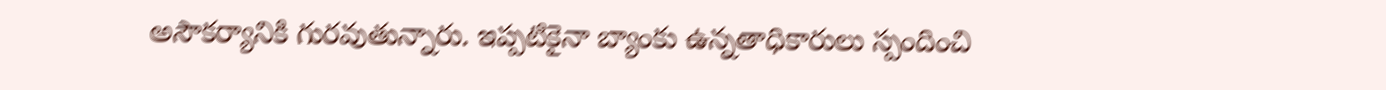అసౌకర్యానికి గురవుతున్నారు. ఇప్పటికైనా బ్యాంకు ఉన్నతాధికారులు స్పందించి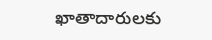ఖాతాదారులకు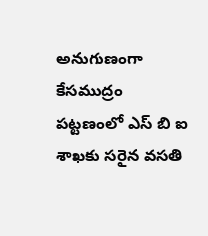అనుగుణంగా కేసముద్రం పట్టణంలో ఎస్ బి ఐ శాఖకు సరైన వసతి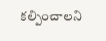కల్పించాలని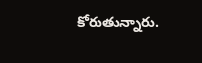కోరుతున్నారు.